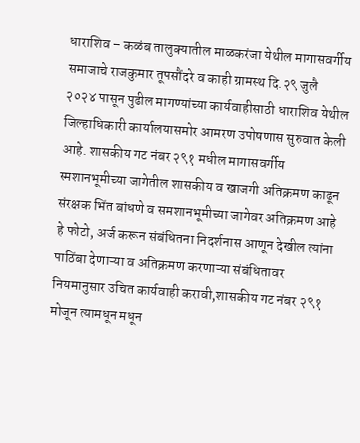धाराशिव – कळंब तालुक्यातील माळकरंजा येथील मागासवर्गीय समाजाचे राजकुमार तूपसौंदरे व काही ग्रामस्थ दि.२९ जुलै २०२४ पासून पुढील मागण्यांच्या कार्यवाहीसाठी धाराशिव येथील जिल्हाधिकारी कार्यालयासमोर आमरण उपोषणास सुरुवात केली आहे. शासकीय गट नंबर २९१ मधील मागासवर्गीय स्मशानभूमीच्या जागेतील शासकीय व खाजगी अतिक्रमण काढून संरक्षक भिंत बांधणे व समशानभूमीच्या जागेवर अतिक्रमण आहे हे फोटो, अर्ज करून संबंधितना निदर्शनास आणून देखील त्यांना पाठिंबा देणाऱ्या व अतिक्रमण करणाऱ्या संबंधितावर नियमानुसार उचित कार्यवाही करावी,शासकीय गट नंबर २९१ मोजून त्यामधून मधून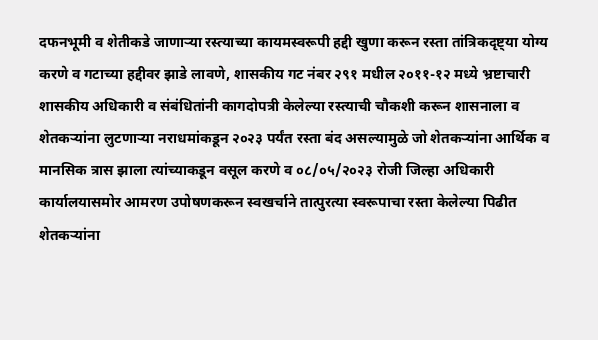दफनभूमी व शेतीकडे जाणाऱ्या रस्त्याच्या कायमस्वरूपी हद्दी खुणा करून रस्ता तांत्रिकदृष्ट्या योग्य करणे व गटाच्या हद्दीवर झाडे लावणे, शासकीय गट नंबर २९१ मधील २०११-१२ मध्ये भ्रष्टाचारी शासकीय अधिकारी व संबंधितांनी कागदोपत्री केलेल्या रस्त्याची चौकशी करून शासनाला व शेतकऱ्यांना लुटणाऱ्या नराधमांकडून २०२३ पर्यंत रस्ता बंद असल्यामुळे जो शेतकऱ्यांना आर्थिक व मानसिक त्रास झाला त्यांच्याकडून वसूल करणे व ०८/०५/२०२३ रोजी जिल्हा अधिकारी कार्यालयासमोर आमरण उपोषणकरून स्वखर्चाने तात्पुरत्या स्वरूपाचा रस्ता केलेल्या पिढीत शेतकऱ्यांना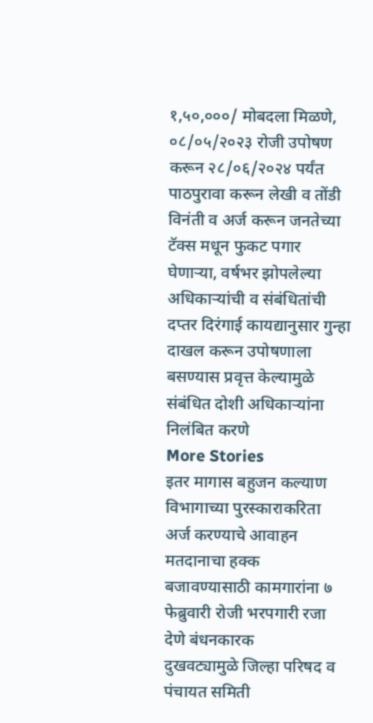१,५०,०००/ मोबदला मिळणे, ०८/०५/२०२३ रोजी उपोषण करून २८/०६/२०२४ पर्यंत पाठपुरावा करून लेखी व तोंडी विनंती व अर्ज करून जनतेच्या टॅक्स मधून फुकट पगार घेणाऱ्या, वर्षभर झोपलेल्या अधिकाऱ्यांची व संबंधितांची दप्तर दिरंगाई कायद्यानुसार गुन्हा दाखल करून उपोषणाला बसण्यास प्रवृत्त केल्यामुळे संबंधित दोशी अधिकाऱ्यांना निलंबित करणे
More Stories
इतर मागास बहुजन कल्याण विभागाच्या पुरस्काराकरिता अर्ज करण्याचे आवाहन
मतदानाचा हक्क बजावण्यासाठी कामगारांना ७ फेब्रुवारी रोजी भरपगारी रजा देणे बंधनकारक
दुखवट्यामुळे जिल्हा परिषद व पंचायत समिती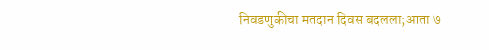निवडणुकीचा मतदान दिवस बदलला;आता ७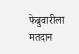फेब्रुवारीला मतदान